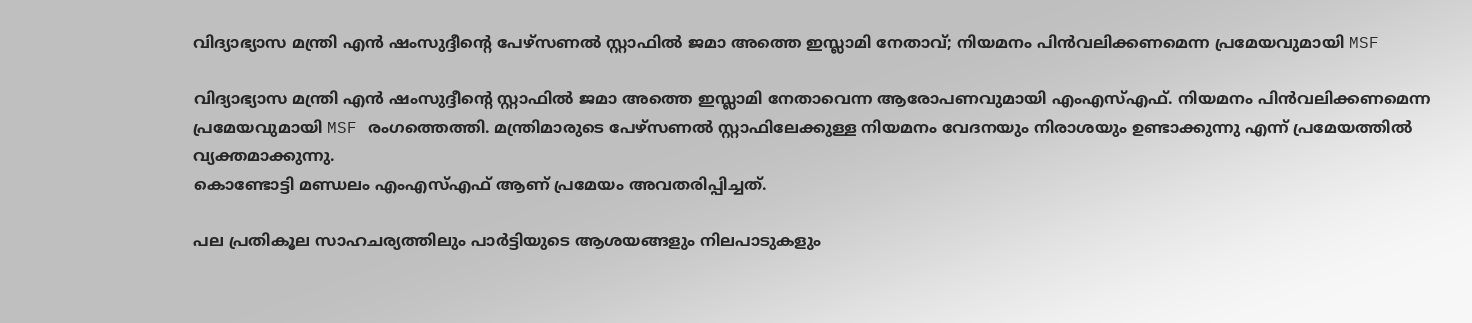വിദ്യാഭ്യാസ മന്ത്രി എൻ ഷംസുദ്ദീന്റെ പേഴ്സണൽ സ്റ്റാഫിൽ ജമാ അത്തെ ഇസ്ലാമി നേതാവ്; നിയമനം പിൻവലിക്കണമെന്ന പ്രമേയവുമായി MSF

വിദ്യാഭ്യാസ മന്ത്രി എൻ ഷംസുദ്ദീന്റെ സ്റ്റാഫിൽ ജമാ അത്തെ ഇസ്ലാമി നേതാവെന്ന ആരോപണവുമായി എംഎസ്എഫ്. നിയമനം പിൻവലിക്കണമെന്ന പ്രമേയവുമായി MSF രംഗത്തെത്തി. മന്ത്രിമാരുടെ പേഴ്സണൽ സ്റ്റാഫിലേക്കുള്ള നിയമനം വേദനയും നിരാശയും ഉണ്ടാക്കുന്നു എന്ന് പ്രമേയത്തിൽ വ്യക്തമാക്കുന്നു.
കൊണ്ടോട്ടി മണ്ഡലം എംഎസ്എഫ് ആണ് പ്രമേയം അവതരിപ്പിച്ചത്.

പല പ്രതികൂല സാഹചര്യത്തിലും പാർട്ടിയുടെ ആശയങ്ങളും നിലപാടുകളും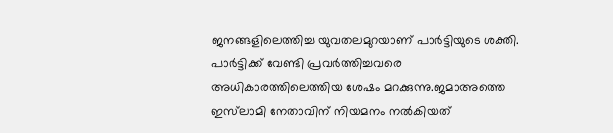ജനങ്ങളിലെത്തിച്ച യുവതലമുറയാണ് പാർട്ടിയുടെ ശക്തി. പാർട്ടിക്ക് വേണ്ടി പ്രവർത്തിച്ചവരെ അധികാരത്തിലെത്തിയ ശേഷം മറക്കുന്നു.ജമാഅത്തെ ഇസ്‌ലാമി നേതാവിന് നിയമനം നൽകിയത്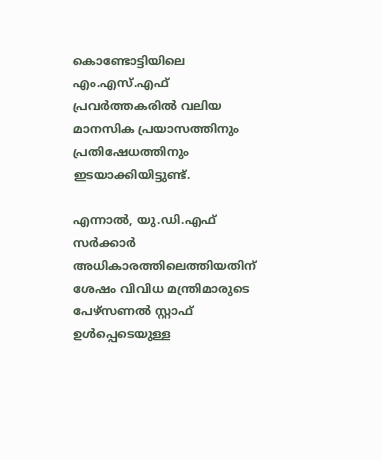കൊണ്ടോട്ടിയിലെ എം.എസ്.എഫ് പ്രവർത്തകരിൽ വലിയ മാനസിക പ്രയാസത്തിനും പ്രതിഷേധത്തിനും ഇടയാക്കിയിട്ടുണ്ട്.

എന്നാൽ, യു.ഡി.എഫ് സർക്കാർ അധികാരത്തിലെത്തിയതിന് ശേഷം വിവിധ മന്ത്രിമാരുടെ പേഴ്സണൽ സ്റ്റാഫ് ഉൾപ്പെടെയുള്ള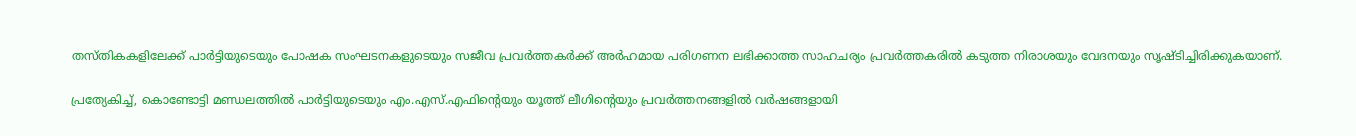തസ്തികകളിലേക്ക് പാർട്ടിയുടെയും പോഷക സംഘടനകളുടെയും സജീവ പ്രവർത്തകർക്ക് അർഹമായ പരിഗണന ലഭിക്കാത്ത സാഹചര്യം പ്രവർത്തകരിൽ കടുത്ത നിരാശയും വേദനയും സൃഷ്ടിച്ചിരിക്കുകയാണ്.

പ്രത്യേകിച്ച്, കൊണ്ടോട്ടി മണ്ഡലത്തിൽ പാർട്ടിയുടെയും എം.എസ്.എഫിൻ്റെയും യൂത്ത് ലീഗിന്റെയും പ്രവർത്തനങ്ങളിൽ വർഷങ്ങളായി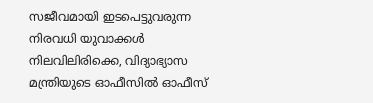സജീവമായി ഇടപെട്ടുവരുന്ന നിരവധി യുവാക്കൾ നിലവിലിരിക്കെ, വിദ്യാഭ്യാസ മന്ത്രിയുടെ ഓഫീസിൽ ഓഫീസ്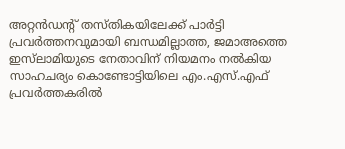അറ്റൻഡൻ്റ് തസ്തികയിലേക്ക് പാർട്ടി പ്രവർത്തനവുമായി ബന്ധമില്ലാത്ത, ജമാഅത്തെ ഇസ്‌ലാമിയുടെ നേതാവിന് നിയമനം നൽകിയ സാഹചര്യം കൊണ്ടോട്ടിയിലെ എം.എസ്.എഫ് പ്രവർത്തകരിൽ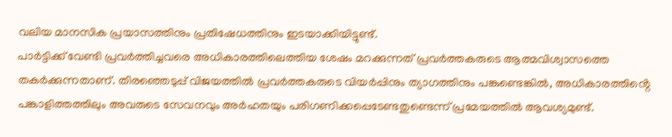വലിയ മാനസിക പ്രയാസത്തിനും പ്രതിഷേധത്തിനും ഇടയാക്കിയിട്ടുണ്ട്.
പാർട്ടിക്ക് വേണ്ടി പ്രവർത്തിച്ചവരെ അധികാരത്തിലെത്തിയ ശേഷം മറക്കുന്നത് പ്രവർത്തകരുടെ ആത്മവിശ്വാസത്തെ തകർക്കുന്നതാണ്. തിരഞ്ഞെടുപ്പ് വിജയത്തിൽ പ്രവർത്തകരുടെ വിയർപ്പിനും ത്യാഗത്തിനും പങ്കുണ്ടെങ്കിൽ, അധികാരത്തിൻ്റെ പങ്കാളിത്തത്തിലും അവരുടെ സേവനവും അർഹതയും പരിഗണിക്കപ്പെടേണ്ടതുണ്ടെന്ന് പ്രമേയത്തിൽ ആവശ്യമുണ്ട്.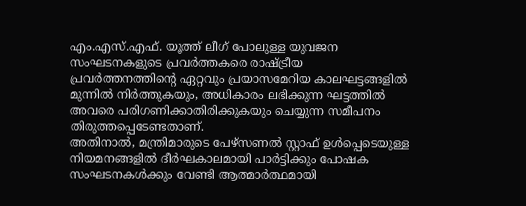എം.എസ്.എഫ്. യൂത്ത് ലീഗ് പോലുള്ള യുവജന സംഘടനകളുടെ പ്രവർത്തകരെ രാഷ്ട്രീയ പ്രവർത്തനത്തിൻ്റെ ഏറ്റവും പ്രയാസമേറിയ കാലഘട്ടങ്ങളിൽ മുന്നിൽ നിർത്തുകയും, അധികാരം ലഭിക്കുന്ന ഘട്ടത്തിൽ അവരെ പരിഗണിക്കാതിരിക്കുകയും ചെയ്യുന്ന സമീപനം തിരുത്തപ്പെടേണ്ടതാണ്.
അതിനാൽ, മന്ത്രിമാരുടെ പേഴ്‌സണൽ സ്റ്റാഫ് ഉൾപ്പെടെയുള്ള നിയമനങ്ങളിൽ ദീർഘകാലമായി പാർട്ടിക്കും പോഷക സംഘടനകൾക്കും വേണ്ടി ആത്മാർത്ഥമായി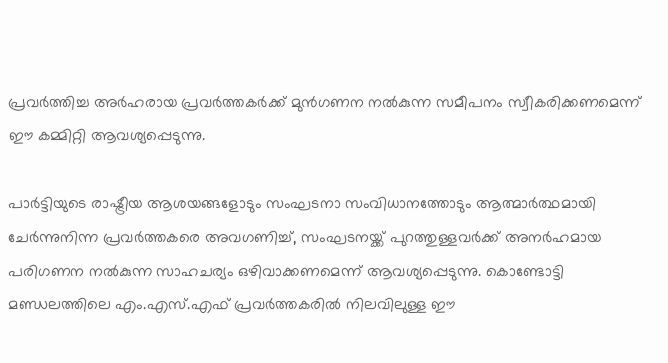പ്രവർത്തിച്ച അർഹരായ പ്രവർത്തകർക്ക് മുൻഗണന നൽകുന്ന സമീപനം സ്വീകരിക്കണമെന്ന് ഈ കമ്മിറ്റി ആവശ്യപ്പെടുന്നു.

പാർട്ടിയുടെ രാഷ്ട്രീയ ആശയങ്ങളോടും സംഘടനാ സംവിധാനത്തോടും ആത്മാർത്ഥമായി ചേർന്നുനിന്ന പ്രവർത്തകരെ അവഗണിച്ച്, സംഘടനയ്ക്ക് പുറത്തുള്ളവർക്ക് അനർഹമായ പരിഗണന നൽകുന്ന സാഹചര്യം ഒഴിവാക്കണമെന്ന് ആവശ്യപ്പെടുന്നു. കൊണ്ടോട്ടി മണ്ഡലത്തിലെ എം.എസ്.എഫ് പ്രവർത്തകരിൽ നിലവിലുള്ള ഈ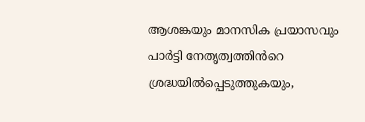ആശങ്കയും മാനസിക പ്രയാസവും പാർട്ടി നേതൃത്വത്തിൻറെ ശ്രദ്ധയിൽപ്പെടുത്തുകയും,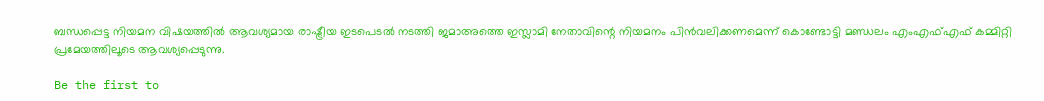ബന്ധപ്പെട്ട നിയമന വിഷയത്തിൽ ആവശ്യമായ രാഷ്ട്രീയ ഇടപെടൽ നടത്തി ജമാഅത്തെ ഇസ്ലാമി നേതാവിന്റെ നിയമനം പിൻവലിക്കണമെന്ന് കൊണ്ടോട്ടി മണ്ഡലം എംഎഫ്എഫ് കമ്മിറ്റി പ്രമേയത്തിലൂടെ ആവശ്യപ്പെടുന്നു.

Be the first to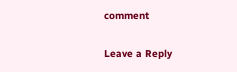comment

Leave a Reply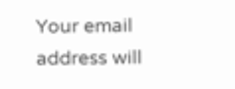Your email address will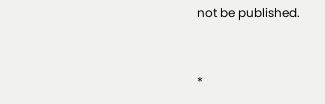not be published.


*